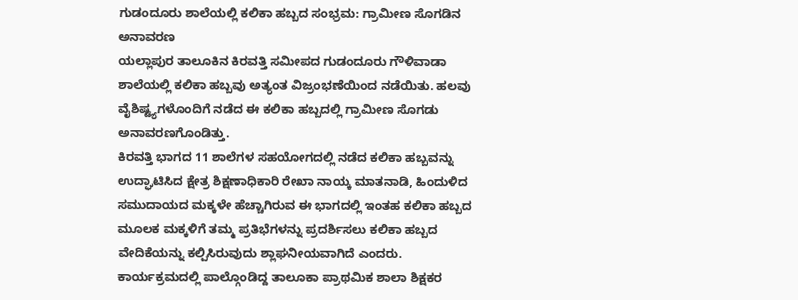ಗುಡಂದೂರು ಶಾಲೆಯಲ್ಲಿ ಕಲಿಕಾ ಹಬ್ಬದ ಸಂಭ್ರಮ: ಗ್ರಾಮೀಣ ಸೊಗಡಿನ ಅನಾವರಣ
ಯಲ್ಲಾಪುರ ತಾಲೂಕಿನ ಕಿರವತ್ತಿ ಸಮೀಪದ ಗುಡಂದೂರು ಗೌಳಿವಾಡಾ ಶಾಲೆಯಲ್ಲಿ ಕಲಿಕಾ ಹಬ್ಬವು ಅತ್ಯಂತ ವಿಜ್ರಂಭಣೆಯಿಂದ ನಡೆಯಿತು. ಹಲವು ವೈಶಿಷ್ಟ್ಯಗಳೊಂದಿಗೆ ನಡೆದ ಈ ಕಲಿಕಾ ಹಬ್ಬದಲ್ಲಿ ಗ್ರಾಮೀಣ ಸೊಗಡು ಅನಾವರಣಗೊಂಡಿತ್ತು.
ಕಿರವತ್ತಿ ಭಾಗದ 11 ಶಾಲೆಗಳ ಸಹಯೋಗದಲ್ಲಿ ನಡೆದ ಕಲಿಕಾ ಹಬ್ಬವನ್ನು ಉದ್ಘಾಟಿಸಿದ ಕ್ಷೇತ್ರ ಶಿಕ್ಷಣಾಧಿಕಾರಿ ರೇಖಾ ನಾಯ್ಕ ಮಾತನಾಡಿ, ಹಿಂದುಳಿದ ಸಮುದಾಯದ ಮಕ್ಕಳೇ ಹೆಚ್ಚಾಗಿರುವ ಈ ಭಾಗದಲ್ಲಿ ಇಂತಹ ಕಲಿಕಾ ಹಬ್ಬದ ಮೂಲಕ ಮಕ್ಕಳಿಗೆ ತಮ್ಮ ಪ್ರತಿಭೆಗಳನ್ನು ಪ್ರದರ್ಶಿಸಲು ಕಲಿಕಾ ಹಬ್ಬದ ವೇದಿಕೆಯನ್ನು ಕಲ್ಪಿಸಿರುವುದು ಶ್ಲಾಘನೀಯವಾಗಿದೆ ಎಂದರು.
ಕಾರ್ಯಕ್ರಮದಲ್ಲಿ ಪಾಲ್ಗೊಂಡಿದ್ದ ತಾಲೂಕಾ ಪ್ರಾಥಮಿಕ ಶಾಲಾ ಶಿಕ್ಷಕರ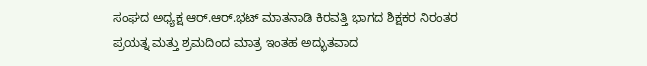ಸಂಘದ ಅಧ್ಯಕ್ಷ ಆರ್.ಆರ್.ಭಟ್ ಮಾತನಾಡಿ ಕಿರವತ್ತಿ ಭಾಗದ ಶಿಕ್ಷಕರ ನಿರಂತರ ಪ್ರಯತ್ನ ಮತ್ತು ಶ್ರಮದಿಂದ ಮಾತ್ರ ಇಂತಹ ಅದ್ಭುತವಾದ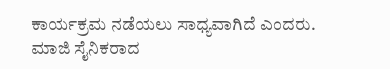ಕಾರ್ಯಕ್ರಮ ನಡೆಯಲು ಸಾಧ್ಯವಾಗಿದೆ ಎಂದರು.
ಮಾಜಿ ಸೈನಿಕರಾದ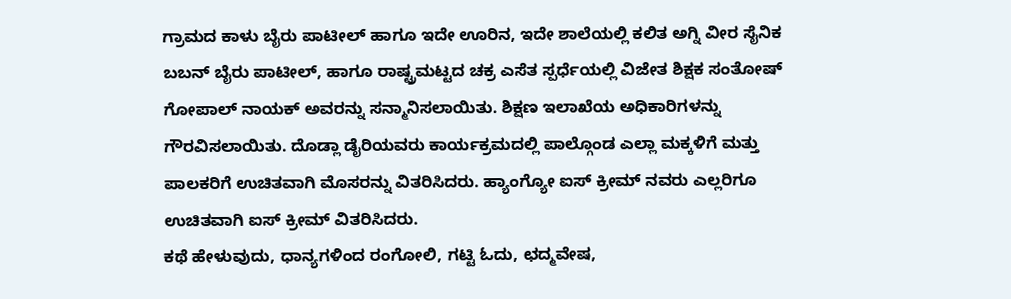ಗ್ರಾಮದ ಕಾಳು ಬೈರು ಪಾಟೀಲ್ ಹಾಗೂ ಇದೇ ಊರಿನ, ಇದೇ ಶಾಲೆಯಲ್ಲಿ ಕಲಿತ ಅಗ್ನಿ ವೀರ ಸೈನಿಕ ಬಬನ್ ಬೈರು ಪಾಟೀಲ್, ಹಾಗೂ ರಾಷ್ಟ್ರಮಟ್ಟದ ಚಕ್ರ ಎಸೆತ ಸ್ಪರ್ಧೆಯಲ್ಲಿ ವಿಜೇತ ಶಿಕ್ಷಕ ಸಂತೋಷ್ ಗೋಪಾಲ್ ನಾಯಕ್ ಅವರನ್ನು ಸನ್ಮಾನಿಸಲಾಯಿತು. ಶಿಕ್ಷಣ ಇಲಾಖೆಯ ಅಧಿಕಾರಿಗಳನ್ನು ಗೌರವಿಸಲಾಯಿತು. ದೊಡ್ಲಾ ಡೈರಿಯವರು ಕಾರ್ಯಕ್ರಮದಲ್ಲಿ ಪಾಲ್ಗೊಂಡ ಎಲ್ಲಾ ಮಕ್ಕಳಿಗೆ ಮತ್ತು ಪಾಲಕರಿಗೆ ಉಚಿತವಾಗಿ ಮೊಸರನ್ನು ವಿತರಿಸಿದರು. ಹ್ಯಾಂಗ್ಯೋ ಐಸ್ ಕ್ರೀಮ್ ನವರು ಎಲ್ಲರಿಗೂ ಉಚಿತವಾಗಿ ಐಸ್ ಕ್ರೀಮ್ ವಿತರಿಸಿದರು.
ಕಥೆ ಹೇಳುವುದು, ಧಾನ್ಯಗಳಿಂದ ರಂಗೋಲಿ, ಗಟ್ಟಿ ಓದು, ಛದ್ಮವೇಷ,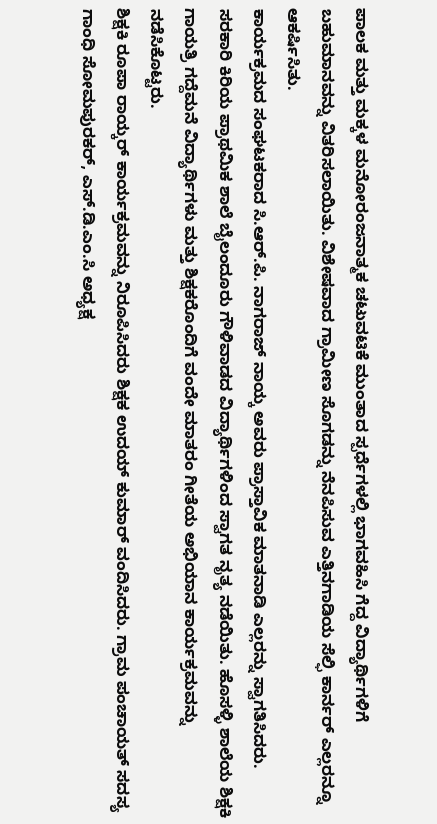ಪಾಲಕ ಮತ್ತು ಮಕ್ಕಳ ಮನೋರಂಜನಾತ್ಮಕ ಚಟುವಟಿಕೆ ಮುಂತಾದ ಸ್ಪರ್ಧೆಗಳಲ್ಲಿ ಭಾಗವಹಿಸಿ ಗೆದ್ದ ವಿದ್ಯಾರ್ಥಿಗಳಿಗೆ ಬಹುಮಾನವನ್ನು ವಿತರಿಸಲಾಯಿತು. ವಿಶೇಷವಾದ ಗ್ರಾಮೀಣ ಸೊಗಡನ್ನು ನೆನಪಿಸುವ ಎತ್ತಿನಗಾಡಿಯ ಸೆಲ್ಫಿ ಕಾರ್ನರ್ ಎಲ್ಲರನ್ನೂ ಆಕರ್ಷಿಸಿತು.
ಕಾರ್ಯಕ್ರಮದ ಸಂಘಟಕರಾದ ಸಿ.ಆರ್.ಪಿ. ನಾಗರಾಜ್ ನಾಯ್ಕ ಅವರು ಪ್ರಾಸ್ತಾವಿಕ ಮಾತನಾಡಿ ಎಲ್ಲರನ್ನು ಸ್ವಾಗತಿಸಿದರು. ಸರಕಾರಿ ಕಿರಿಯ ಪ್ರಾಥಮಿಕ ಶಾಲೆ ಬೈಲಂದೂರು ಗೌಳಿವಾಡದ ವಿದ್ಯಾರ್ಥಿಗಳಿಂದ ಸ್ವಾಗತ ನೃತ್ಯ ನಡೆಯಿತು. ಹೊಸಳ್ಳಿ ಶಾಲೆಯ ಶಿಕ್ಷಕಿ ಗಾಯತ್ರಿ ಗದ್ದೆಮನೆ ವಿದ್ಯಾರ್ಥಿಗಳು ಮತ್ತು ಶಿಕ್ಷಕರೊಂದಿಗೆ ವಂದೇ ಮಾತರಂ ಗೀತೆಯ ಅಭಿಯಾನ ಕಾರ್ಯಕ್ರಮವನ್ನು ನಡೆಸಿಕೊಟ್ಟರು.
ಶಿಕ್ಷಕಿ ರೂಪಾ ರಾಯ್ಕರ್ ಕಾರ್ಯಕ್ರಮವನ್ನು ನಿರೂಪಿಸಿದರು ಶಿಕ್ಷಕ ಉದಯ್ ಕುಮಾರ್ ವಂದಿಸಿದರು. ಗ್ರಾಮ ಪಂಚಾಯತ್ ಸದಸ್ಯ ಗಾಂಧಿ ಸೋಮಪುರಕರ್, ಎಸ್.ಡಿ.ಎಂ.ಸಿ ಅಧ್ಯಕ್ಷ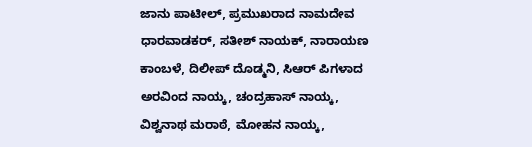ಜಾನು ಪಾಟೀಲ್, ಪ್ರಮುಖರಾದ ನಾಮದೇವ ಧಾರವಾಡಕರ್, ಸತೀಶ್ ನಾಯಕ್, ನಾರಾಯಣ ಕಾಂಬಳೆ, ದಿಲೀಪ್ ದೊಡ್ಮನಿ, ಸಿಆರ್ ಪಿಗಳಾದ ಅರವಿಂದ ನಾಯ್ಕ, ಚಂದ್ರಹಾಸ್ ನಾಯ್ಕ, ವಿಶ್ವನಾಥ ಮರಾಠೆ, ಮೋಹನ ನಾಯ್ಕ,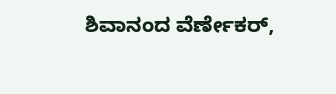ಶಿವಾನಂದ ವೆರ್ಣೇಕರ್,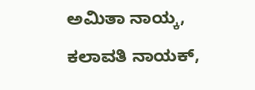ಅಮಿತಾ ನಾಯ್ಕ, ಕಲಾವತಿ ನಾಯಕ್,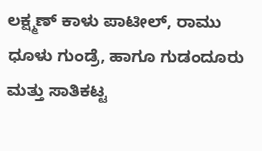ಲಕ್ಷ್ಮಣ್ ಕಾಳು ಪಾಟೀಲ್, ರಾಮು ಧೂಳು ಗುಂಡ್ರೆ, ಹಾಗೂ ಗುಡಂದೂರು ಮತ್ತು ಸಾತಿಕಟ್ಟ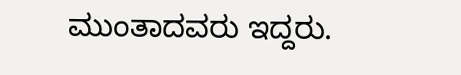ಮುಂತಾದವರು ಇದ್ದರು.